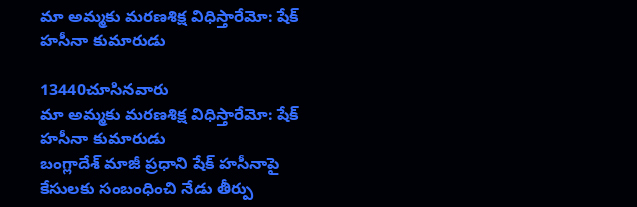మా అమ్మకు మరణశిక్ష విధిస్తారేమో: షేక్‌ హసీనా కుమారుడు

13440చూసినవారు
మా అమ్మకు మరణశిక్ష విధిస్తారేమో: షేక్‌ హసీనా కుమారుడు
బంగ్లాదేశ్‌ మాజీ ప్రధాని షేక్‌ హసీనాపై కేసులకు సంబంధించి నేడు తీర్పు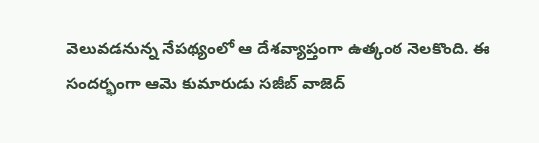వెలువడనున్న నేపథ్యంలో ఆ దేశవ్యాప్తంగా ఉత్కంఠ నెలకొంది. ఈ సందర్భంగా ఆమె కుమారుడు సజీబ్ వాజెద్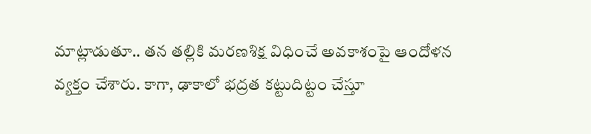మాట్లాడుతూ.. తన తల్లికి మరణశిక్ష విధించే అవకాశంపై ఆందోళన వ్యక్తం చేశారు. కాగా, ఢాకాలో భద్రత కట్టుదిట్టం చేస్తూ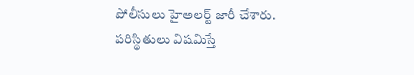పోలీసులు హైఅలర్ట్ జారీ చేశారు. పరిస్థితులు విషమిస్తే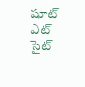షూట్ ఎట్ సైట్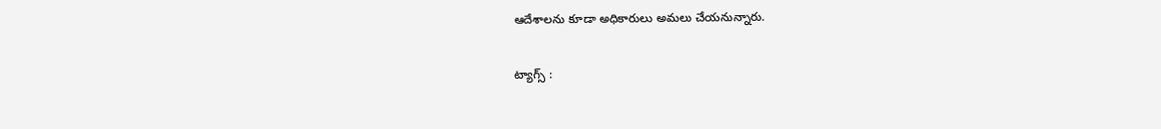ఆదేశాలను కూడా అధికారులు అమలు చేయనున్నారు.

ట్యాగ్స్ :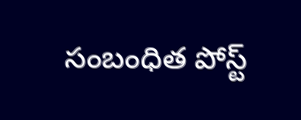సంబంధిత పోస్ట్